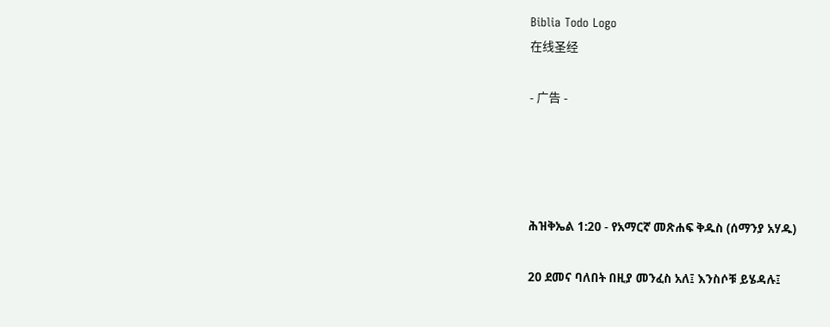Biblia Todo Logo
在线圣经

- 广告 -




ሕዝቅኤል 1:20 - የአማርኛ መጽሐፍ ቅዱስ (ሰማንያ አሃዱ)

20 ደመና ባለበት በዚያ መንፈስ አለ፤ እንስሶቹ ይሄዳሉ፤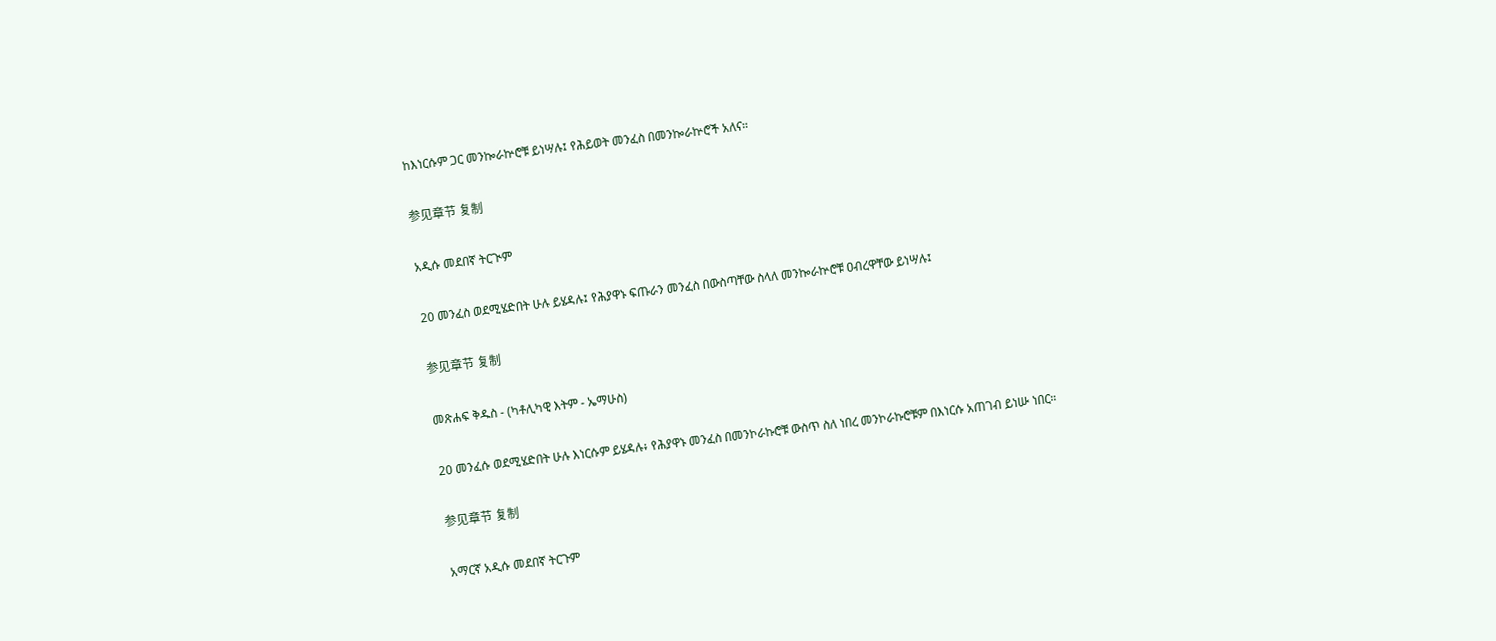ከእነርሱም ጋር መንኰራኵሮቹ ይነሣሉ፤ የሕይወት መንፈስ በመንኰራኵሮች አለና።

参见章节 复制

አዲሱ መደበኛ ትርጒም

20 መንፈስ ወደሚሄድበት ሁሉ ይሄዳሉ፤ የሕያዋኑ ፍጡራን መንፈስ በውስጣቸው ስላለ መንኰራኵሮቹ ዐብረዋቸው ይነሣሉ፤

参见章节 复制

መጽሐፍ ቅዱስ - (ካቶሊካዊ እትም - ኤማሁስ)

20 መንፈሱ ወደሚሄድበት ሁሉ እነርሱም ይሄዳሉ፥ የሕያዋኑ መንፈስ በመንኮራኩሮቹ ውስጥ ስለ ነበረ መንኮራኩሮቹም በእነርሱ አጠገብ ይነሡ ነበር።

参见章节 复制

አማርኛ አዲሱ መደበኛ ትርጉም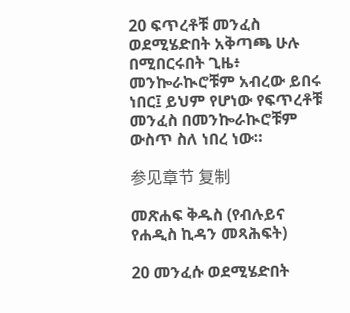20 ፍጥረቶቹ መንፈስ ወደሚሄድበት አቅጣጫ ሁሉ በሚበርሩበት ጊዜ፥ መንኰራኲሮቹም አብረው ይበሩ ነበር፤ ይህም የሆነው የፍጥረቶቹ መንፈስ በመንኰራኲሮቹም ውስጥ ስለ ነበረ ነው።

参见章节 复制

መጽሐፍ ቅዱስ (የብሉይና የሐዲስ ኪዳን መጻሕፍት)

20 መንፈሱ ወደሚሄድበት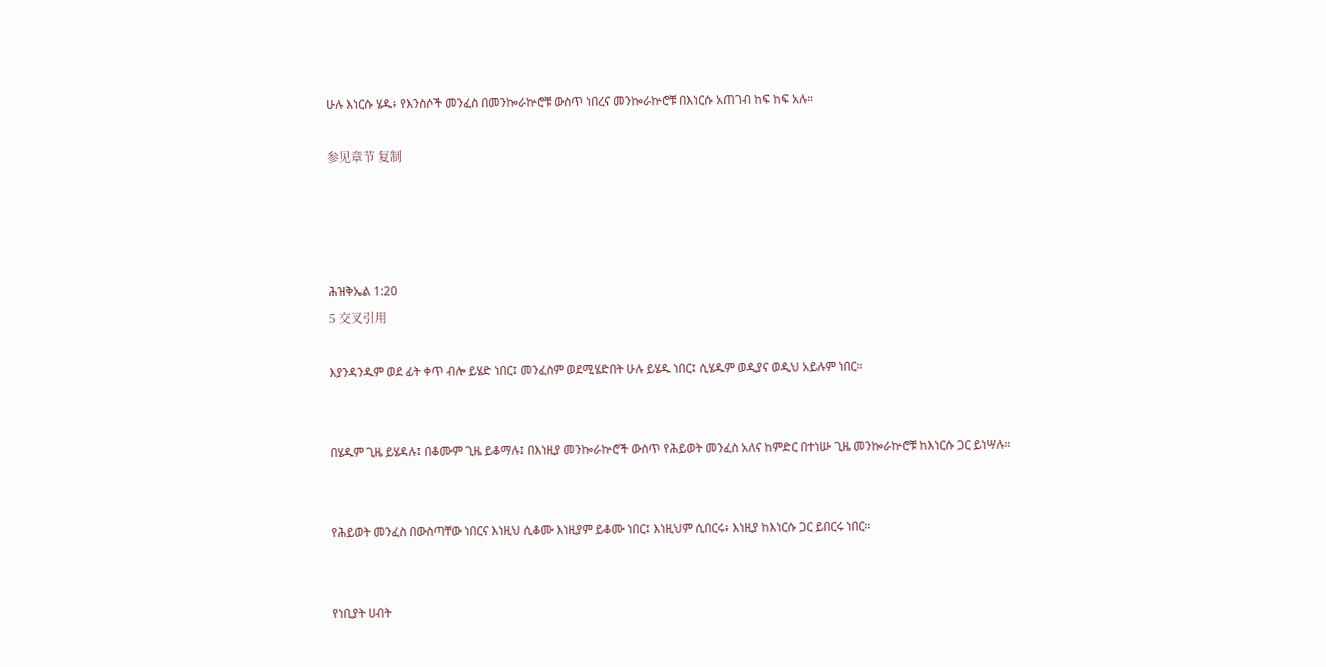ሁሉ እነርሱ ሄዱ፥ የእንስሶች መንፈስ በመንኰራኵሮቹ ውስጥ ነበረና መንኰራኵሮቹ በእነርሱ አጠገብ ከፍ ከፍ አሉ።

参见章节 复制




ሕዝቅኤል 1:20
5 交叉引用

እያንዳንዱም ወደ ፊት ቀጥ ብሎ ይሄድ ነበር፤ መንፈስም ወደሚሄድበት ሁሉ ይሄዱ ነበር፤ ሲሄዱም ወዲያና ወዲህ አይሉም ነበር።


በሄዱም ጊዜ ይሄዳሉ፤ በቆሙም ጊዜ ይቆማሉ፤ በእነዚያ መንኰራኵሮች ውስጥ የሕይወት መንፈስ አለና ከምድር በተነሡ ጊዜ መንኰራኵሮቹ ከእነርሱ ጋር ይነሣሉ።


የሕይወት መንፈስ በውስጣቸው ነበርና እነዚህ ሲቆሙ እነዚያም ይቆሙ ነበር፤ እነዚህም ሲበርሩ፥ እነዚያ ከእነርሱ ጋር ይበርሩ ነበር።


የነቢያት ሀብት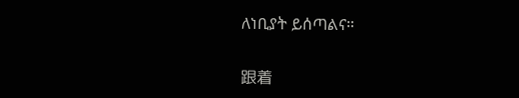ለነቢያት ይሰጣልና።


跟着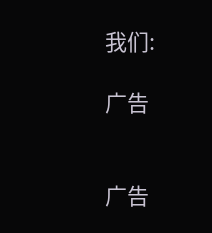我们:

广告


广告